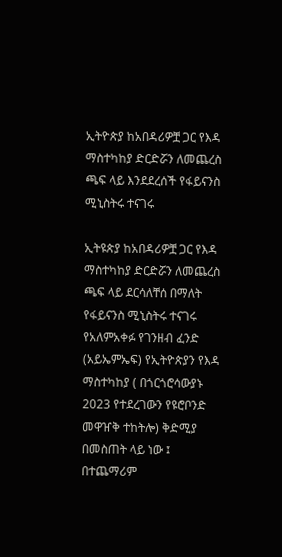ኢትዮጵያ ከአበዳሪዎቿ ጋር የእዳ ማስተካከያ ድርድሯን ለመጨረስ ጫፍ ላይ እንደደረሰች የፋይናንስ ሚኒስትሩ ተናገሩ

ኢትዩጵያ ከአበዳሪዎቿ ጋር የእዳ ማስተካከያ ድርድሯን ለመጨረስ ጫፍ ላይ ደርሳለቸሰ በማለት የፋይናንስ ሚኒስትሩ ተናገሩ የአለምአቀፉ የገንዘብ ፈንድ (አይኤምኤፍ) የኢትዮጵያን የእዳ ማስተካከያ ( በጎርጎሮሳውያኑ 2023 የተደረገውን የዩሮቦንድ መዋዠቅ ተከትሎ) ቅድሚያ በመስጠት ላይ ነው ፤ በተጨማሪም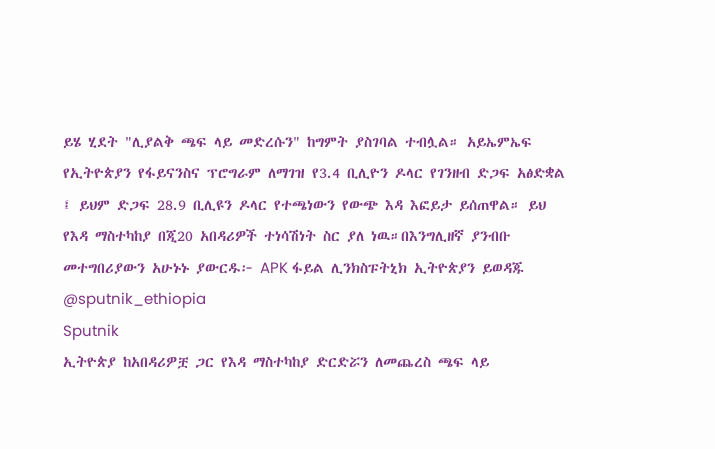ይሄ ሂደት "ሊያልቅ ጫፍ ላይ መድረሱን" ከግምት ያስገባል ተብሏል። አይኤምኤፍ የኢትዮጵያን የፋይናንስና ፕሮግራም ለማገዝ የ3.4 ቢሊዮን ዶላር የገንዘብ ድጋፍ አፅድቋል ፤ ይህም ድጋፍ 28.9 ቢሊዩን ዶላር የተጫነውን የውጭ እዳ እፎይታ ይሰጠዋል። ይህ የእዳ ማስተካከያ በጂ20 አበዳሪዎች ተነሳሽነት ስር ያለ ነዉ።በእንግሊዘኛ ያንብቡ መተግበሪያውን አሁኑኑ ያውርዱ፦ APK ፋይል ሊንክስፑትኒክ ኢትዮጵያን ይወዳጁ @sputnik_ethiopia
Sputnik
ኢትዮጵያ ከአበዳሪዎቿ ጋር የእዳ ማስተካከያ ድርድሯን ለመጨረስ ጫፍ ላይ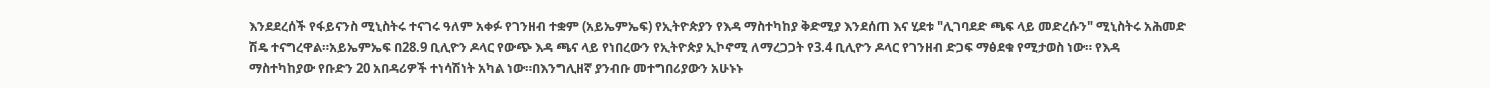እንደደረሰች የፋይናንስ ሚኒስትሩ ተናገሩ ዓለም አቀፉ የገንዘብ ተቋም (አይኤምኤፍ) የኢትዮጵያን የእዳ ማስተካከያ ቅድሚያ እንደሰጠ እና ሂደቱ "ሊገባደድ ጫፍ ላይ መድረሱን" ሚኒስትሩ አሕመድ ሽዴ ተናግረዋል።አይኤምኤፍ በ28.9 ቢሊዮን ዶላር የውጭ እዳ ጫና ላይ የነበረውን የኢትዮጵያ ኢኮኖሚ ለማረጋጋት የ3.4 ቢሊዮን ዶላር የገንዘብ ድጋፍ ማፅደቁ የሚታወስ ነው። የእዳ ማስተካከያው የቡድን 20 አበዳሪዎች ተነሳሽነት አካል ነው።በእንግሊዘኛ ያንብቡ መተግበሪያውን አሁኑኑ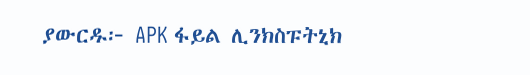ያውርዱ፦ APK ፋይል ሊንክስፑትኒክ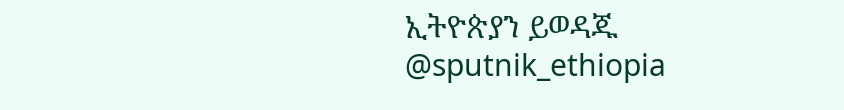ኢትዮጵያን ይወዳጁ @sputnik_ethiopia